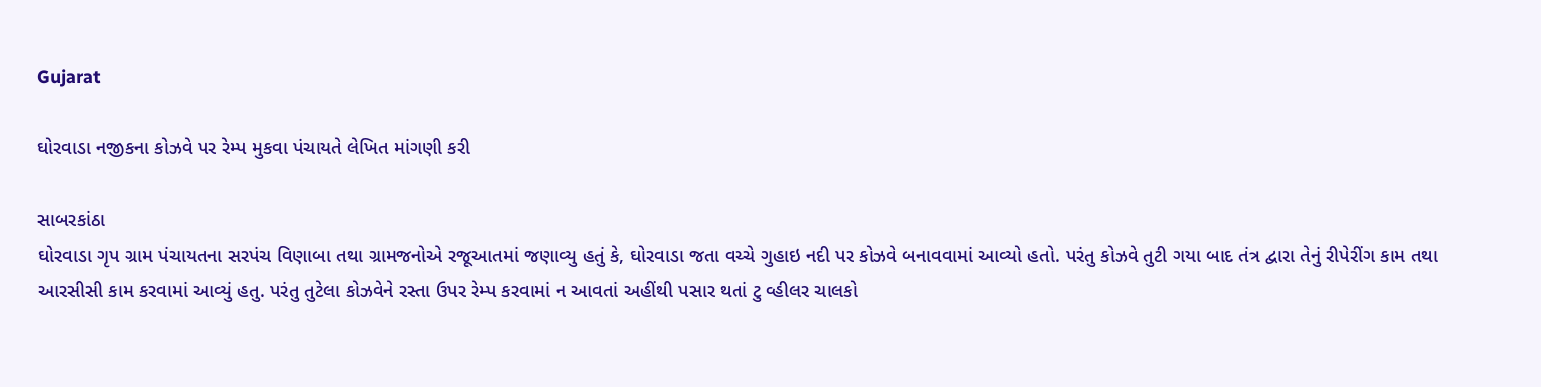Gujarat

ઘોરવાડા નજીકના કોઝવે પર રેમ્પ મુકવા પંચાયતે લેખિત માંગણી કરી

સાબરકાંઠા
ઘોરવાડા ગૃપ ગ્રામ પંચાયતના સરપંચ વિણાબા તથા ગ્રામજનોએ રજૂઆતમાં જણાવ્યુ હતું કે, ઘોરવાડા જતા વચ્ચે ગુહાઇ નદી પર કોઝવે બનાવવામાં આવ્યો હતો. પરંતુ કોઝવે તુટી ગયા બાદ તંત્ર દ્વારા તેનું રીપેરીંગ કામ તથા આરસીસી કામ કરવામાં આવ્યું હતુ. પરંતુ તુટેલા કોઝવેને રસ્તા ઉપર રેમ્પ કરવામાં ન આવતાં અહીંથી પસાર થતાં ટુ વ્હીલર ચાલકો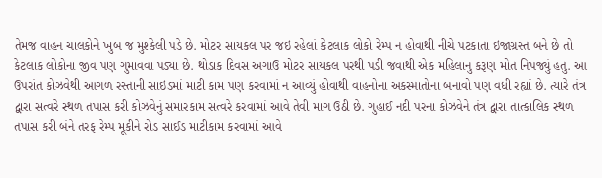તેમજ વાહન ચાલકોને ખુબ જ મુશ્કેલી પડે છે. મોટર સાયકલ પર જઇ રહેલાં કેટલાક લોકો રેમ્પ ન હોવાથી નીચે પટકાતા ઇજાગ્રસ્ત બને છે તો કેટલાક લોકોના જીવ પણ ગુમાવવા પડ્યા છે. થોડાક દિવસ અગાઉ મોટર સાયકલ પરથી પડી જવાથી એક મહિલાનુ કરૂણ મોત નિપજ્યું હતુ. આ ઉપરાંત કોઝવેથી આગળ રસ્તાની સાઇડમાં માટી કામ પણ કરવામાં ન આવ્યું હોવાથી વાહનોના અકસ્માતોના બનાવો પણ વધી રહ્યાં છે. ત્યારે તંત્ર દ્વારા સત્વરે સ્થળ તપાસ કરી કોઝવેનું સમારકામ સત્વરે કરવામાં આવે તેવી માગ ઉઠી છે. ગુહાઈ નદી પરના કોઝવેને તંત્ર દ્વારા તાત્કાલિક સ્થળ તપાસ કરી બંને તરફ રેમ્પ મૂકીને રોડ સાઈડ માટીકામ કરવામાં આવે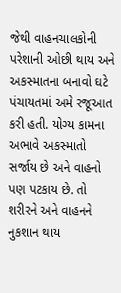જેથી વાહનચાલકોની પરેશાની ઓછી થાય અને અકસ્માતના બનાવો ઘટે પંચાયતમાં અમે રજૂઆત કરી હતી. યોગ્ય કામના અભાવે અકસ્માતો સર્જાય છે અને વાહનો પણ પટકાય છે. તો શરીરને અને વાહનને નુકશાન થાય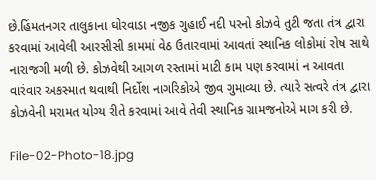છે.હિંમતનગર તાલુકાના ઘોરવાડા નજીક ગુહાઈ નદી પરનો કોઝવે તુટી જતા તંત્ર દ્વારા કરવામાં આવેલી આરસીસી કામમાં વેઠ ઉતારવામાં આવતાં સ્થાનિક લોકોમાં રોષ સાથે નારાજગી મળી છે. કોઝવેથી આગળ રસ્તામાં માટી કામ પણ કરવામાં ન આવતા વારંવાર અકસ્માત થવાથી નિર્દોશ નાગરિકોએ જીવ ગુમાવ્યા છે. ત્યારે સત્વરે તંત્ર દ્વારા કોઝવેની મરામત યોગ્ય રીતે કરવામાં આવે તેવી સ્થાનિક ગ્રામજનોએ માગ કરી છે.

File-02-Photo-18.jpg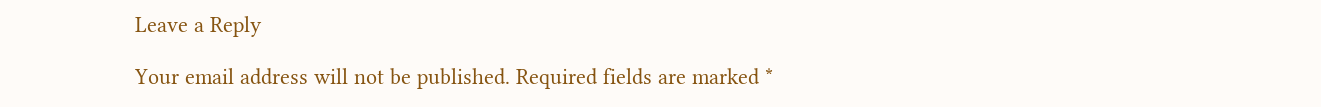Leave a Reply

Your email address will not be published. Required fields are marked *